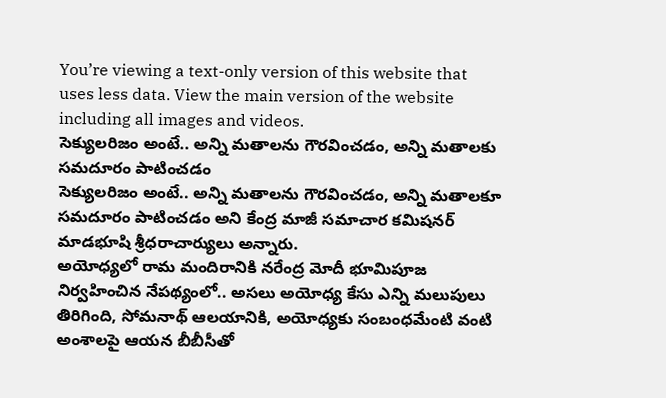You’re viewing a text-only version of this website that uses less data. View the main version of the website including all images and videos.
సెక్యులరిజం అంటే.. అన్ని మతాలను గౌరవించడం, అన్ని మతాలకు సమదూరం పాటించడం
సెక్యులరిజం అంటే.. అన్ని మతాలను గౌరవించడం, అన్ని మతాలకూ సమదూరం పాటించడం అని కేంద్ర మాజీ సమాచార కమిషనర్ మాడభూషి శ్రీధరాచార్యులు అన్నారు.
అయోధ్యలో రామ మందిరానికి నరేంద్ర మోదీ భూమిపూజ నిర్వహించిన నేపథ్యంలో.. అసలు అయోధ్య కేసు ఎన్ని మలుపులు తిరిగింది, సోమనాథ్ ఆలయానికి, అయోధ్యకు సంబంధమేంటి వంటి అంశాలపై ఆయన బీబీసీతో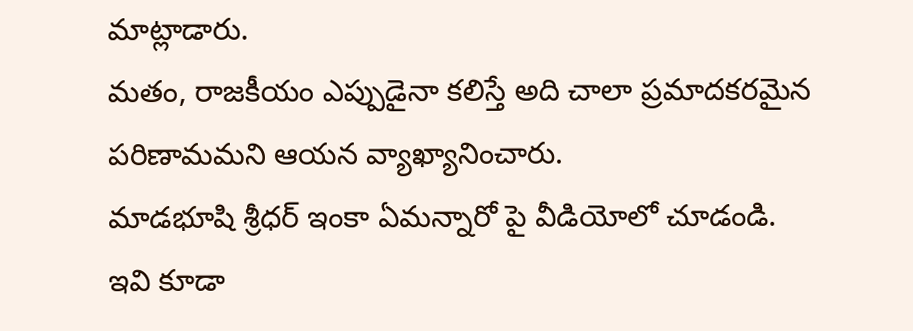మాట్లాడారు.
మతం, రాజకీయం ఎప్పుడైనా కలిస్తే అది చాలా ప్రమాదకరమైన పరిణామమని ఆయన వ్యాఖ్యానించారు.
మాడభూషి శ్రీధర్ ఇంకా ఏమన్నారో పై వీడియోలో చూడండి.
ఇవి కూడా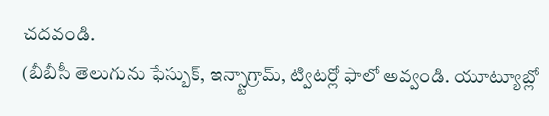చదవండి.
(బీబీసీ తెలుగును ఫేస్బుక్, ఇన్స్టాగ్రామ్, ట్విటర్లో ఫాలో అవ్వండి. యూట్యూబ్లో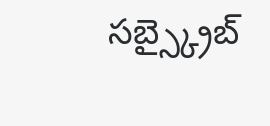సబ్స్క్రైబ్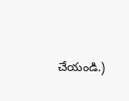చేయండి.)